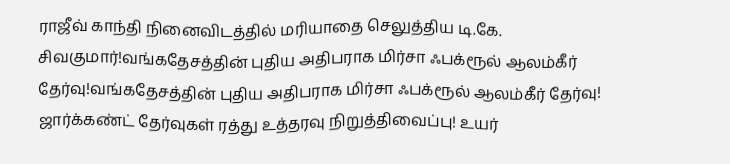ராஜீவ் காந்தி நினைவிடத்தில் மரியாதை செலுத்திய டி.கே. சிவகுமார்!வங்கதேசத்தின் புதிய அதிபராக மிர்சா ஃபக்ரூல் ஆலம்கீர் தேர்வு!வங்கதேசத்தின் புதிய அதிபராக மிர்சா ஃபக்ரூல் ஆலம்கீர் தேர்வு! ஜார்க்கண்ட் தேர்வுகள் ரத்து உத்தரவு நிறுத்திவைப்பு! உயர்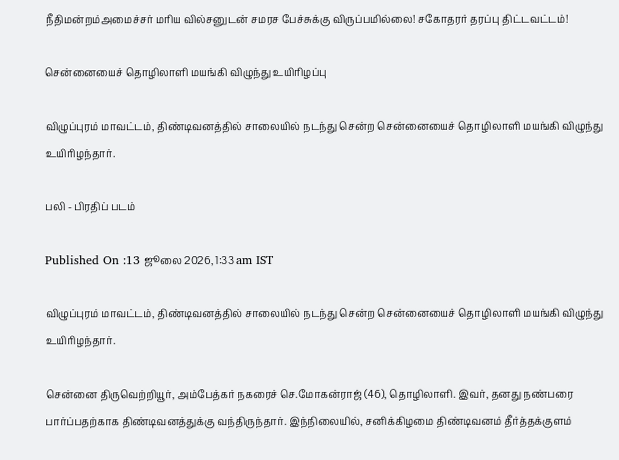நீதிமன்றம்அமைச்சர் மரிய வில்சனுடன் சமரச பேச்சுக்கு விருப்பமில்லை! சகோதரர் தரப்பு திட்டவட்டம்!

சென்னையைச் தொழிலாளி மயங்கி விழுந்து உயிரிழப்பு

விழுப்புரம் மாவட்டம், திண்டிவனத்தில் சாலையில் நடந்து சென்ற சென்னையைச் தொழிலாளி மயங்கி விழுந்து உயிரிழந்தார்.

பலி - பிரதிப் படம்

Published On :13 ஜூலை 2026, 1:33 am IST

விழுப்புரம் மாவட்டம், திண்டிவனத்தில் சாலையில் நடந்து சென்ற சென்னையைச் தொழிலாளி மயங்கி விழுந்து உயிரிழந்தார்.

சென்னை திருவெற்றியூர், அம்பேத்கர் நகரைச் செ.மோகன்ராஜ் (46), தொழிலாளி. இவர், தனது நண்பரை பார்ப்பதற்காக திண்டிவனத்துக்கு வந்திருந்தார். இந்நிலையில், சனிக்கிழமை திண்டிவனம் தீர்த்தக்குளம்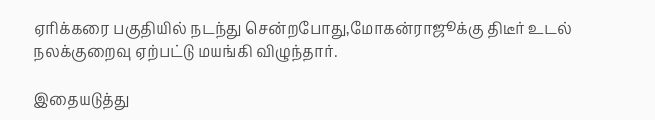ஏரிக்கரை பகுதியில் நடந்து சென்றபோது,மோகன்ராஜூக்கு திடீர் உடல் நலக்குறைவு ஏற்பட்டு மயங்கி விழுந்தார்.

இதையடுத்து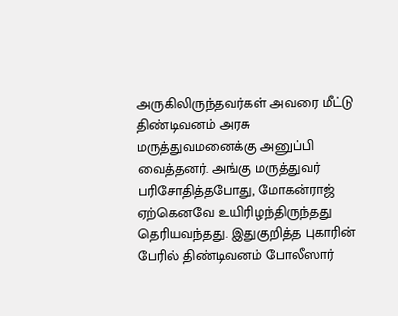அருகிலிருந்தவர்கள் அவரை மீட்டு திண்டிவனம் அரசு மருத்துவமனைக்கு அனுப்பி வைத்தனர். அங்கு மருத்துவர் பரிசோதித்தபோது, மோகன்ராஜ் ஏற்கெனவே உயிரிழந்திருந்தது தெரியவந்தது. இதுகுறித்த புகாரின் பேரில் திண்டிவனம் போலீஸார்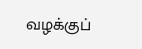வழக்குப்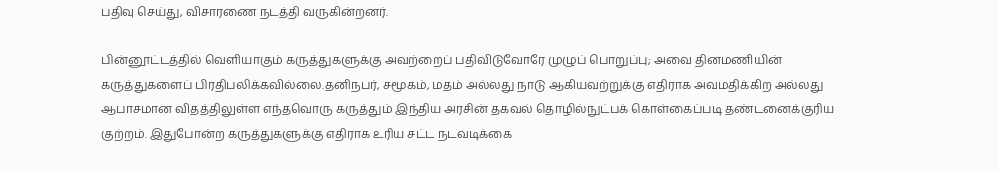பதிவு செய்து, விசாரணை நடத்தி வருகின்றனர்.

பின்னூட்டத்தில் வெளியாகும் கருத்துகளுக்கு அவற்றைப் பதிவிடுவோரே முழுப் பொறுப்பு; அவை தினமணியின் கருத்துகளைப் பிரதிபலிக்கவில்லை.தனிநபர், சமூகம், மதம் அல்லது நாடு ஆகியவற்றுக்கு எதிராக அவமதிக்கிற அல்லது ஆபாசமான விதத்திலுள்ள எந்தவொரு கருத்தும் இந்திய அரசின் தகவல் தொழில்நுட்பக் கொள்கைப்படி தண்டனைக்குரிய குற்றம். இதுபோன்ற கருத்துகளுக்கு எதிராக உரிய சட்ட நடவடிக்கை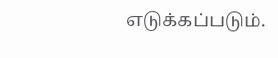எடுக்கப்படும்.